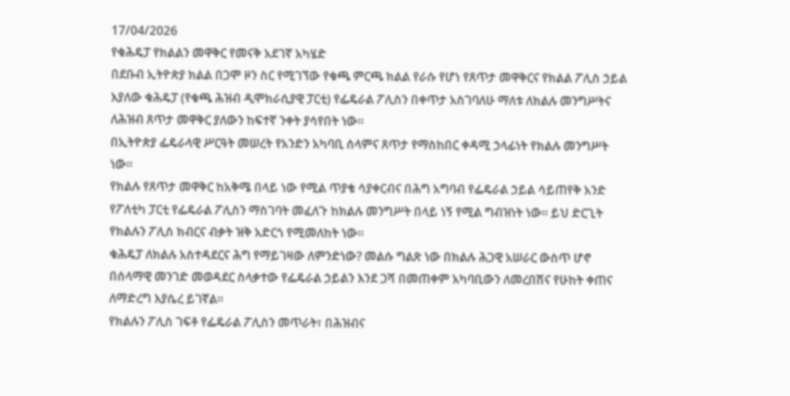17/04/2026
የቁሕዴፓ የክልልን መዋቅር የመናቅ አደገኛ አካሄድ
በደቡብ ኢትዮጵያ ክልል በጋሞ ዞን ስር የሚገኘው የቁጫ ምርጫ ክልል የራሱ የሆነ የጸጥታ መዋቅርና የክልል ፖሊስ ኃይል እያለው ቁሕዴፓ (የቁጫ ሕዝብ ዲሞክራሲያዊ ፓርቲ) የፌዴራል ፖሊስን በቀጥታ አስገባለሁ ማለቱ ለክልሉ መንግሥትና ለሕዝብ ጸጥታ መዋቅር ያለውን ከፍተኛ ንቀት ያሳየበት ነው።
በኢትዮጵያ ፌዴራላዊ ሥርዓት መሠረት የአንድን አካባቢ ሰላምና ጸጥታ የማስከበር ቀዳሚ ኃላፊነት የክልሉ መንግሥት ነው።
የክልሉ የጸጥታ መዋቅር ከአቅሜ በላይ ነው የሚል ጥያቄ ሳያቀርብና በሕግ አግባብ የፌዴራል ኃይል ሳይጠየቅ አንድ የፖለቲካ ፓርቲ የፌዴራል ፖሊስን ማስገባት መፈለጉ ከክልሉ መንግሥት በላይ ነኝ የሚል ግብዝነት ነው። ይህ ድርጊት የክልሉን ፖሊስ ክብርና ብቃት ዝቅ አድርጎ የሚመለከት ነው።
ቁሕዴፓ ለክልሉ አስተዳደርና ሕግ የማይገዛው ለምንድነው? መልሱ ግልጽ ነው በክልሉ ሕጋዊ አሠራር ውስጥ ሆኖ በሰላማዊ መንገድ መወዳደር ስላቃተው የፌዴራል ኃይልን እንደ ጋሻ በመጠቀም አካባቢውን ለመረበሽና የሁከት ቀጠና ለማድረግ እያሴረ ይገኛል።
የክልሉን ፖሊስ ገፍቶ የፌዴራል ፖሊስን መጥራት፣ በሕዝብና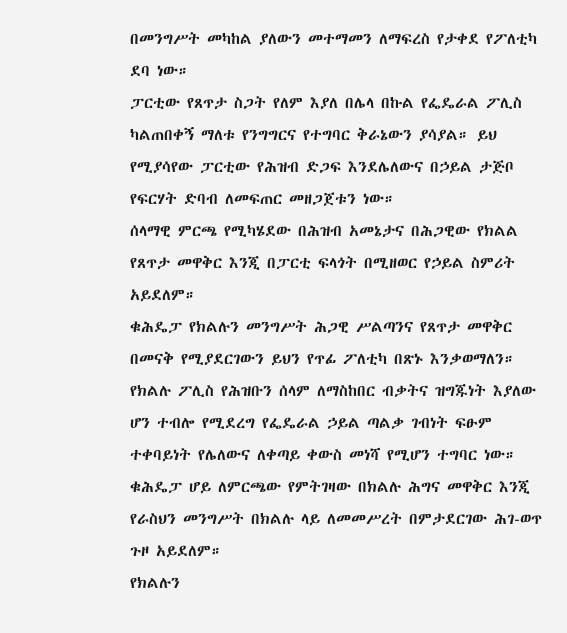በመንግሥት መካከል ያለውን መተማመን ለማፍረስ የታቀደ የፖለቲካ ደባ ነው።
ፓርቲው የጸጥታ ስጋት የለም እያለ በሌላ በኩል የፌዴራል ፖሊስ ካልጠበቀኝ ማለቱ የንግግርና የተግባር ቅራኔውን ያሳያል። ይህ የሚያሳየው ፓርቲው የሕዝብ ድጋፍ እንደሌለውና በኃይል ታጅቦ የፍርሃት ድባብ ለመፍጠር መዘጋጀቱን ነው።
ሰላማዊ ምርጫ የሚካሄደው በሕዝብ አመኔታና በሕጋዊው የክልል የጸጥታ መዋቅር እንጂ በፓርቲ ፍላጎት በሚዘወር የኃይል ስምሪት አይደለም።
ቁሕዴፓ የክልሉን መንግሥት ሕጋዊ ሥልጣንና የጸጥታ መዋቅር በመናቅ የሚያደርገውን ይህን የጥፊ ፖለቲካ በጽኑ እንቃወማለን።
የክልሉ ፖሊስ የሕዝቡን ሰላም ለማስከበር ብቃትና ዝግጁነት እያለው ሆን ተብሎ የሚደረግ የፌዴራል ኃይል ጣልቃ ገብነት ፍፁም ተቀባይነት የሌለውና ለቀጣይ ቀውስ መነሻ የሚሆን ተግባር ነው።
ቁሕዴፓ ሆይ ለምርጫው የምትገዛው በክልሉ ሕግና መዋቅር እንጂ የራስህን መንግሥት በክልሉ ላይ ለመመሥረት በምታደርገው ሕገ-ወጥ ጉዞ አይደለም።
የክልሉን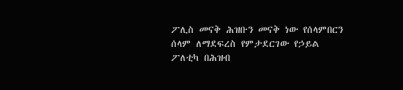ፖሊስ መናቅ ሕዝቡን መናቅ ነው የሰላምበርን ሰላም ለማደፍረስ የምታደርገው የኃይል ፖለቲካ በሕዝብ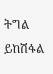ትግል ይከሽፋል